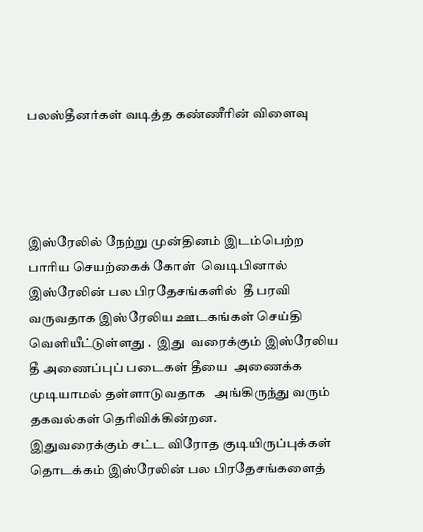பலஸ்தீனர்கள் வடித்த கண்ணீரின் விளைவு




இஸ்ரேலில் நேற்று முன்தினம் இடம்பெற்ற பாரிய செயற்கைக் கோள்  வெடிபினால் இஸ்ரேலின் பல பிரதேசங்களில்  தீ பரவி வருவதாக இஸ்ரேலிய ஊடகங்கள் செய்தி வெளியீட்டுள்ளது .  இது  வரைக்கும் இஸ்ரேலிய தீ அணைப்புப் படைகள் தீயை  அணைக்க முடியாமல் தள்ளாடுவதாக   அங்கிருந்து வரும் தகவல்கள் தெரிவிக்கின்றன.
இதுவரைக்கும் சட்ட விரோத குடியிருப்புக்கள் தொடக்கம் இஸ்ரேலின் பல பிரதேசங்களைத்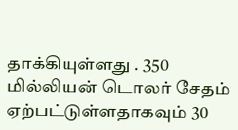தாக்கியுள்ளது . 350 மில்லியன் டொலர் சேதம் ஏற்பட்டுள்ளதாகவும் 30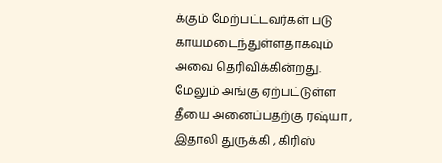க்கும் மேற்பட்டவர்கள் படு காயமடைந்துள்ளதாகவும் அவை தெரிவிக்கின்றது. மேலும் அங்கு ஏற்பட்டுள்ள தீயை அனைப்பதற்கு ரஷ்யா , இதாலி துருக்கி , கிரிஸ்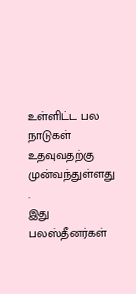உள்ளிட்ட பல நாடுகள் உதவுவதற்கு முன்வந்துள்ளது .
இது பலஸ்தீனர்கள்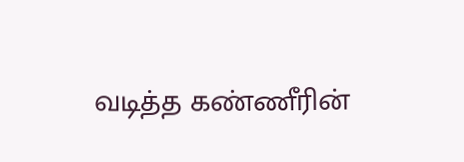வடித்த கண்ணீரின்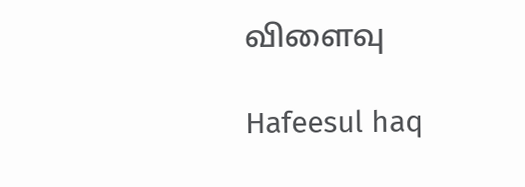விளைவு

Hafeesul haq